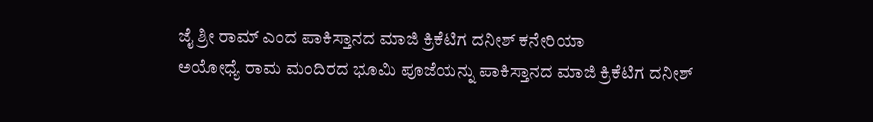ಜೈ ಶ್ರೀ ರಾಮ್ ಎಂದ ಪಾಕಿಸ್ತಾನದ ಮಾಜಿ ಕ್ರಿಕೆಟಿಗ ದನೀಶ್ ಕನೇರಿಯಾ
ಅಯೋಧ್ಯೆ ರಾಮ ಮಂದಿರದ ಭೂಮಿ ಪೂಜೆಯನ್ನು ಪಾಕಿಸ್ತಾನದ ಮಾಜಿ ಕ್ರಿಕೆಟಿಗ ದನೀಶ್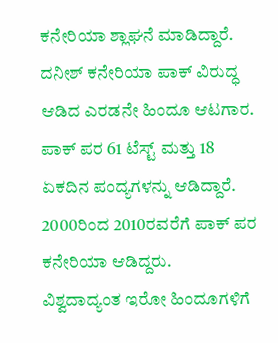ಕನೇರಿಯಾ ಶ್ಲಾಘನೆ ಮಾಡಿದ್ದಾರೆ.
ದನೀಶ್ ಕನೇರಿಯಾ ಪಾಕ್ ವಿರುದ್ಧ ಆಡಿದ ಎರಡನೇ ಹಿಂದೂ ಆಟಗಾರ. ಪಾಕ್ ಪರ 61 ಟೆಸ್ಟ್ ಮತ್ತು 18 ಏಕದಿನ ಪಂದ್ಯಗಳನ್ನು ಆಡಿದ್ದಾರೆ. 2000ರಿಂದ 2010ರವರೆಗೆ ಪಾಕ್ ಪರ ಕನೇರಿಯಾ ಆಡಿದ್ದರು.
ವಿಶ್ವದಾದ್ಯಂತ ಇರೋ ಹಿಂದೂಗಳಿಗೆ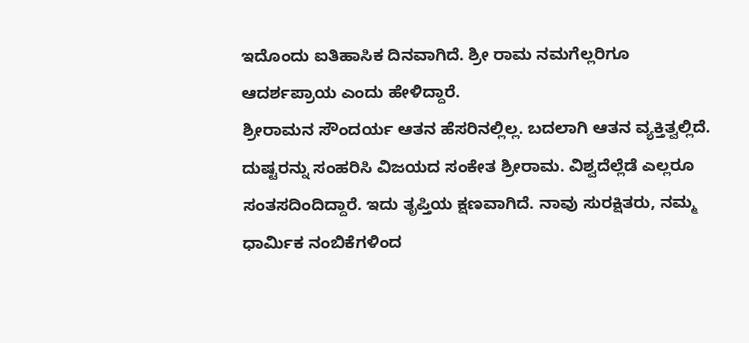ಇದೊಂದು ಐತಿಹಾಸಿಕ ದಿನವಾಗಿದೆ. ಶ್ರೀ ರಾಮ ನಮಗೆಲ್ಲರಿಗೂ ಆದರ್ಶಪ್ರಾಯ ಎಂದು ಹೇಳಿದ್ದಾರೆ.
ಶ್ರೀರಾಮನ ಸೌಂದರ್ಯ ಆತನ ಹೆಸರಿನಲ್ಲಿಲ್ಲ. ಬದಲಾಗಿ ಆತನ ವ್ಯಕ್ತಿತ್ವಲ್ಲಿದೆ. ದುಷ್ಟರನ್ನು ಸಂಹರಿಸಿ ವಿಜಯದ ಸಂಕೇತ ಶ್ರೀರಾಮ. ವಿಶ್ವದೆಲ್ಲೆಡೆ ಎಲ್ಲರೂ ಸಂತಸದಿಂದಿದ್ದಾರೆ. ಇದು ತೃಪ್ತಿಯ ಕ್ಷಣವಾಗಿದೆ. ನಾವು ಸುರಕ್ಷಿತರು, ನಮ್ಮ ಧಾರ್ಮಿಕ ನಂಬಿಕೆಗಳಿಂದ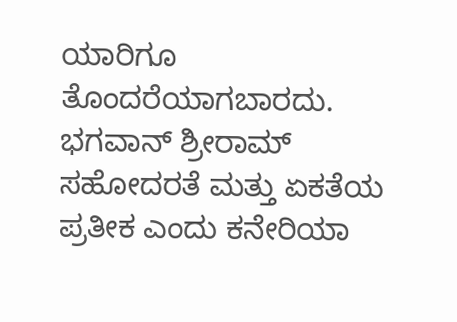ಯಾರಿಗೂ ತೊಂದರೆಯಾಗಬಾರದು. ಭಗವಾನ್ ಶ್ರೀರಾಮ್ ಸಹೋದರತೆ ಮತ್ತು ಏಕತೆಯ ಪ್ರತೀಕ ಎಂದು ಕನೇರಿಯಾ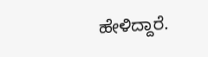ಹೇಳಿದ್ದಾರೆ.